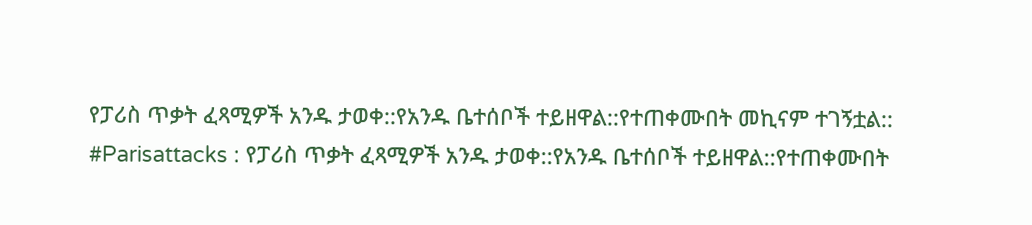የፓሪስ ጥቃት ፈጻሚዎች አንዱ ታወቀ::የአንዱ ቤተሰቦች ተይዘዋል::የተጠቀሙበት መኪናም ተገኝቷል::
#Parisattacks : የፓሪስ ጥቃት ፈጻሚዎች አንዱ ታወቀ::የአንዱ ቤተሰቦች ተይዘዋል::የተጠቀሙበት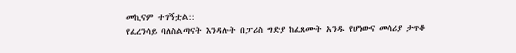መኪናም ተገኝቷል::
የፈረንሳይ ባለስልጣናት እንዳሉት በፓሪስ ግድያ ከፈጸሙት አንዱ የሆነውና መሳሪያ ታጥቆ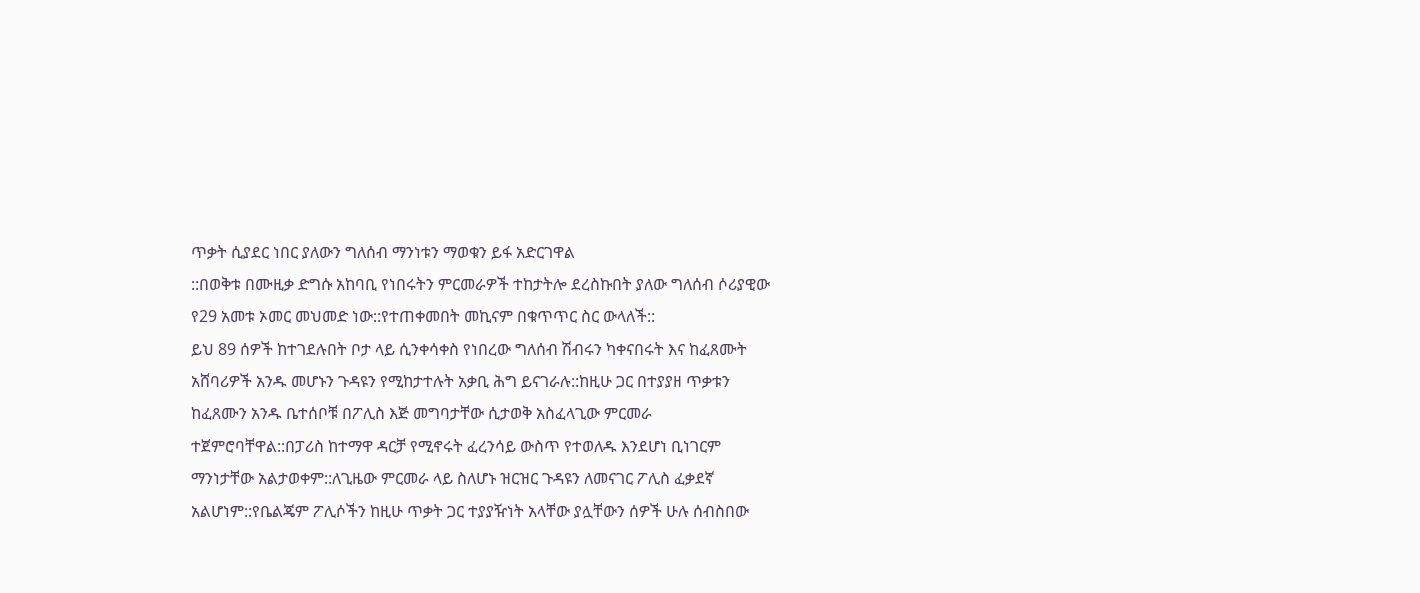ጥቃት ሲያደር ነበር ያለውን ግለሰብ ማንነቱን ማወቁን ይፋ አድርገዋል
::በወቅቱ በሙዚቃ ድግሱ አከባቢ የነበሩትን ምርመራዎች ተከታትሎ ደረስኩበት ያለው ግለሰብ ሶሪያዊው የ29 አመቱ ኦመር መህመድ ነው::የተጠቀመበት መኪናም በቁጥጥር ስር ውላለች::
ይህ 89 ሰዎች ከተገደሉበት ቦታ ላይ ሲንቀሳቀስ የነበረው ግለሰብ ሽብሩን ካቀናበሩት እና ከፈጸሙት አሸባሪዎች አንዱ መሆኑን ጉዳዩን የሚከታተሉት አቃቢ ሕግ ይናገራሉ::ከዚሁ ጋር በተያያዘ ጥቃቱን ከፈጸሙን አንዱ ቤተሰቦቹ በፖሊስ እጅ መግባታቸው ሲታወቅ አስፈላጊው ምርመራ ተጀምሮባቸዋል::በፓሪስ ከተማዋ ዳርቻ የሚኖሩት ፈረንሳይ ውስጥ የተወለዱ እንደሆነ ቢነገርም ማንነታቸው አልታወቀም::ለጊዜው ምርመራ ላይ ስለሆኑ ዝርዝር ጉዳዩን ለመናገር ፖሊስ ፈቃደኛ አልሆነም::የቤልጄም ፖሊሶችን ከዚሁ ጥቃት ጋር ተያያዥነት አላቸው ያሏቸውን ሰዎች ሁሉ ሰብስበው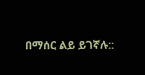በማሰር ልይ ይገኛሉ::